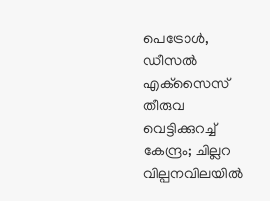പെട്രോള്‍, ഡീസല്‍ എക്‌സൈസ് തീരുവ വെട്ടിക്കുറച്ച് കേന്ദ്രം; ചില്ലറ വില്പനവിലയിൽ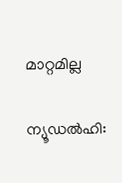മാറ്റമില്ല

ന്യൂഡല്‍ഹി: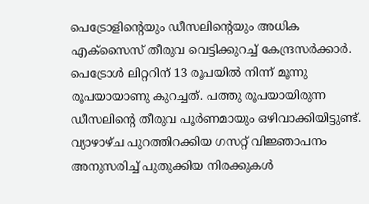പെട്രോളിന്‍റെയും ഡീസലിന്‍റെയും അധിക എക്‌സൈസ് തീരുവ വെട്ടിക്കുറച്ച് കേന്ദ്രസര്‍ക്കാര്‍. പെട്രോള്‍ ലിറ്ററിന് 13 രൂപയില്‍ നിന്ന് മൂന്നു രൂപയായാണു കുറച്ചത്. പത്തു രൂപയായിരുന്ന ഡീസലിന്റെ തീരുവ പൂര്‍ണമായും ഒഴിവാക്കിയിട്ടുണ്ട്. വ്യാഴാഴ്ച പുറത്തിറക്കിയ ഗസറ്റ് വിജ്ഞാപനം അനുസരിച്ച് പുതുക്കിയ നിരക്കുകള്‍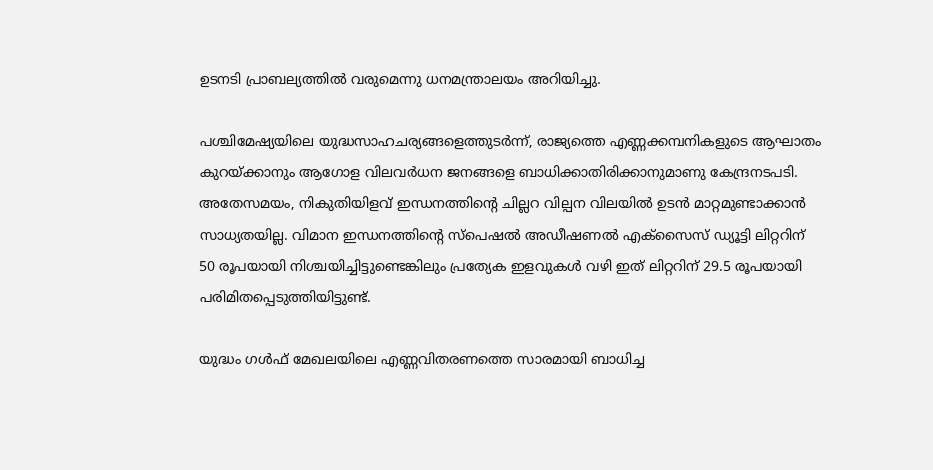ഉടനടി പ്രാബല്യത്തില്‍ വരുമെന്നു ധനമന്ത്രാലയം അറിയിച്ചു.

പശ്ചിമേഷ്യയിലെ യുദ്ധസാഹചര്യങ്ങളെത്തുടര്‍ന്ന്, രാജ്യത്തെ എണ്ണക്കമ്പനികളുടെ ആഘാതം കുറയ്ക്കാനും ആഗോള വിലവര്‍ധന ജനങ്ങളെ ബാധിക്കാതിരിക്കാനുമാണു കേന്ദ്രനടപടി. അതേസമയം, നികുതിയിളവ് ഇന്ധനത്തിന്റെ ചില്ലറ വില്പന വിലയില്‍ ഉടന്‍ മാറ്റമുണ്ടാക്കാന്‍ സാധ്യതയില്ല. വിമാന ഇന്ധനത്തിന്റെ സ്‌പെഷല്‍ അഡീഷണല്‍ എക്‌സൈസ് ഡ്യൂട്ടി ലിറ്ററിന് 50 രൂപയായി നിശ്ചയിച്ചിട്ടുണ്ടെങ്കിലും പ്രത്യേക ഇളവുകള്‍ വഴി ഇത് ലിറ്ററിന് 29.5 രൂപയായി പരിമിതപ്പെടുത്തിയിട്ടുണ്ട്.

യുദ്ധം ഗള്‍ഫ് മേഖലയിലെ എണ്ണവിതരണത്തെ സാരമായി ബാധിച്ച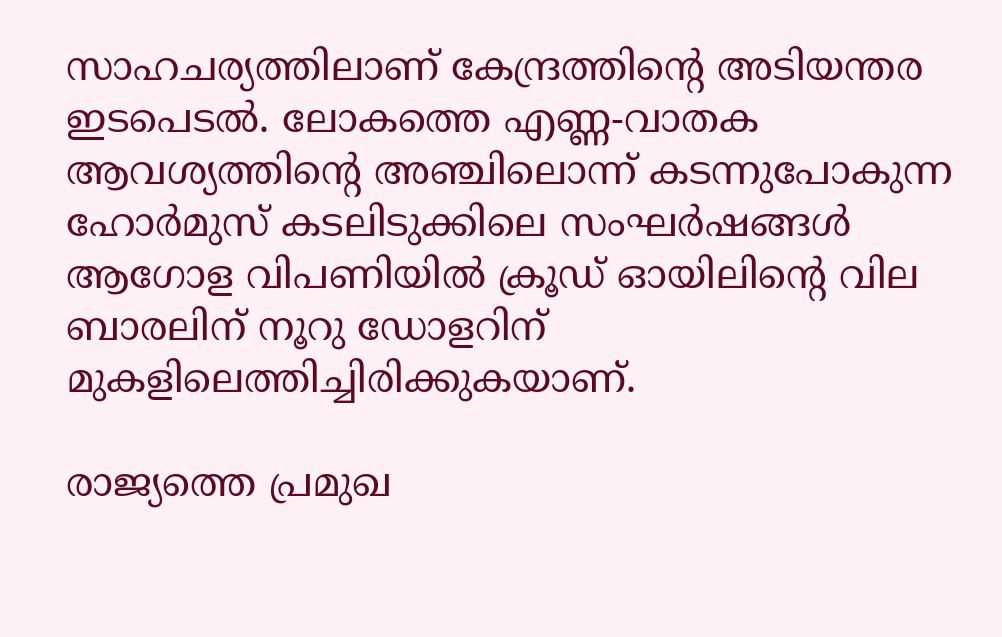സാഹചര്യത്തിലാണ് കേന്ദ്രത്തിന്റെ അടിയന്തര ഇടപെടല്‍. ലോകത്തെ എണ്ണ-വാതക ആവശ്യത്തിന്റെ അഞ്ചിലൊന്ന് കടന്നുപോകുന്ന ഹോര്‍മുസ് കടലിടുക്കിലെ സംഘര്‍ഷങ്ങള്‍ ആഗോള വിപണിയില്‍ ക്രൂഡ് ഓയിലിന്റെ വില ബാരലിന് നൂറു ഡോളറിന് മുകളിലെത്തിച്ചിരിക്കുകയാണ്.

രാജ്യത്തെ പ്രമുഖ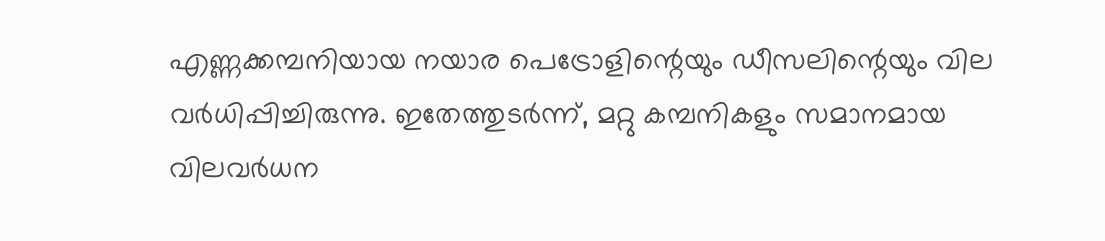എണ്ണക്കമ്പനിയായ നയാര പെട്രോളിന്റെയും ഡീസലിന്റെയും വില വര്‍ധിപ്പിച്ചിരുന്നു. ഇതേത്തുടര്‍ന്ന്, മറ്റു കമ്പനികളും സമാനമായ വിലവര്‍ധന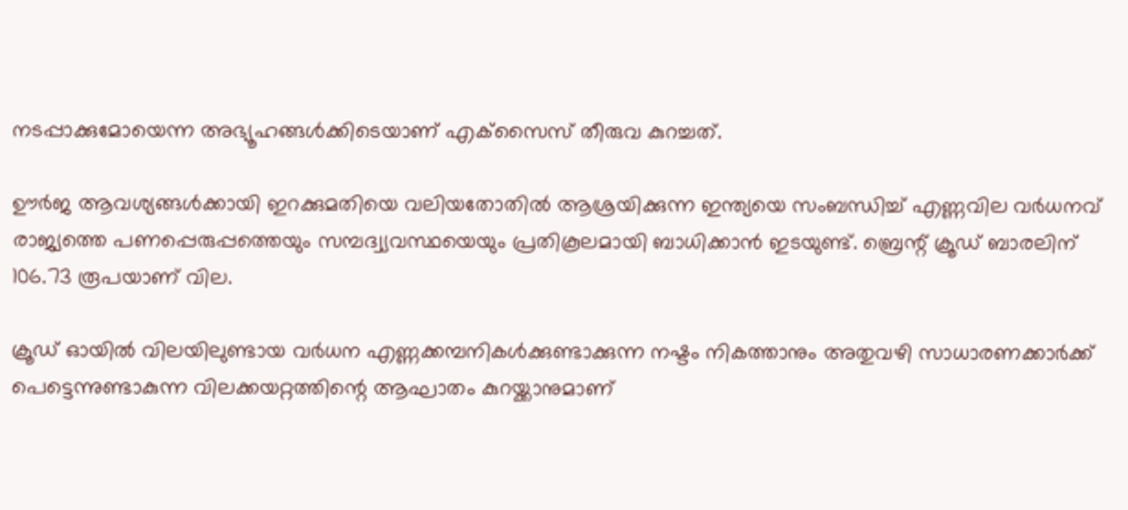നടപ്പാക്കുമോയെന്ന അഭ്യൂഹങ്ങള്‍ക്കിടെയാണ് എക്‌സൈസ് തീരുവ കുറച്ചത്.

ഊര്‍ജ ആവശ്യങ്ങള്‍ക്കായി ഇറക്കുമതിയെ വലിയതോതില്‍ ആശ്രയിക്കുന്ന ഇന്ത്യയെ സംബന്ധിച്ച് എണ്ണവില വര്‍ധനവ് രാജ്യത്തെ പണപ്പെരുപ്പത്തെയും സമ്പദ്വ്യവസ്ഥയെയും പ്രതികൂലമായി ബാധിക്കാന്‍ ഇടയുണ്ട്. ബ്രെന്റ് ക്രൂഡ് ബാരലിന് 106.73 രൂപയാണ് വില.

ക്രൂഡ് ഓയില്‍ വിലയിലുണ്ടായ വര്‍ധന എണ്ണക്കമ്പനികള്‍ക്കുണ്ടാക്കുന്ന നഷ്ടം നികത്താനും അതുവഴി സാധാരണക്കാര്‍ക്ക് പെട്ടെന്നുണ്ടാകുന്ന വിലക്കയറ്റത്തിന്റെ ആഘാതം കുറയ്ക്കാനുമാണ്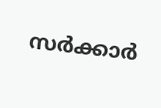സര്‍ക്കാര്‍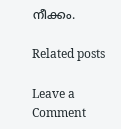നീക്കം.

Related posts

Leave a Comment